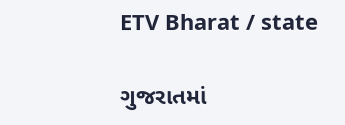ETV Bharat / state

ગુજરાતમાં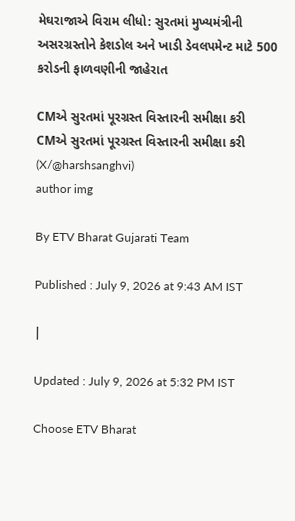મેઘરાજાએ વિરામ લીધો: સુરતમાં મુખ્યમંત્રીની અસરગ્રસ્તોને કેશડોલ અને ખાડી ડેવલપમેન્ટ માટે 500 કરોડની ફાળવણીની જાહેરાત

CMએ સુરતમાં પૂરગ્રસ્ત વિસ્તારની સમીક્ષા કરી
CMએ સુરતમાં પૂરગ્રસ્ત વિસ્તારની સમીક્ષા કરી (X/@harshsanghvi)
author img

By ETV Bharat Gujarati Team

Published : July 9, 2026 at 9:43 AM IST

|

Updated : July 9, 2026 at 5:32 PM IST

Choose ETV Bharat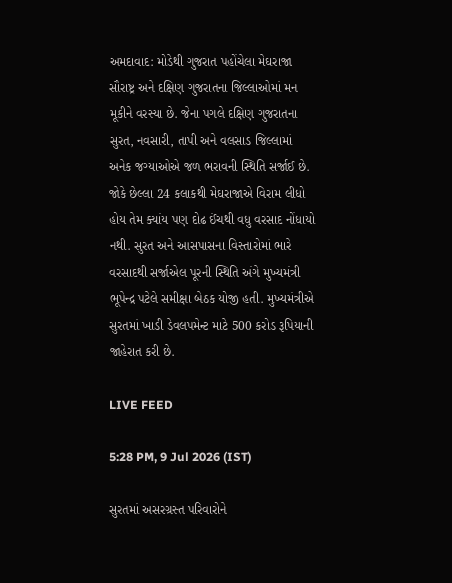અમદાવાદ: મોડેથી ગુજરાત પહોંચેલા મેઘરાજા સૌરાષ્ટ્ર અને દક્ષિણ ગુજરાતના જિલ્લાઓમાં મન મૂકીને વરસ્યા છે. જેના પગલે દક્ષિણ ગુજરાતના સુરત, નવસારી, તાપી અને વલસાડ જિલ્લામાં અનેક જગ્યાઓએ જળ ભરાવની સ્થિતિ સર્જાઈ છે. જોકે છેલ્લા 24 કલાકથી મેઘરાજાએ વિરામ લીધો હોય તેમ ક્યાંય પણ દોઢ ઈંચથી વધુ વરસાદ નોંધાયો નથી. સુરત અને આસપાસના વિસ્તારોમાં ભારે વરસાદથી સર્જાએલ પૂરની સ્થિતિ અંગે મુખ્યમંત્રી ભૂપેન્દ્ર પટેલે સમીક્ષા બેઠક યોજી હતી. મુખ્યમંત્રીએ સુરતમાં ખાડી ડેવલપમેન્ટ માટે 500 કરોડ રૂપિયાની જાહેરાત કરી છે.

LIVE FEED

5:28 PM, 9 Jul 2026 (IST)

સુરતમાં અસરગ્રસ્ત પરિવારોને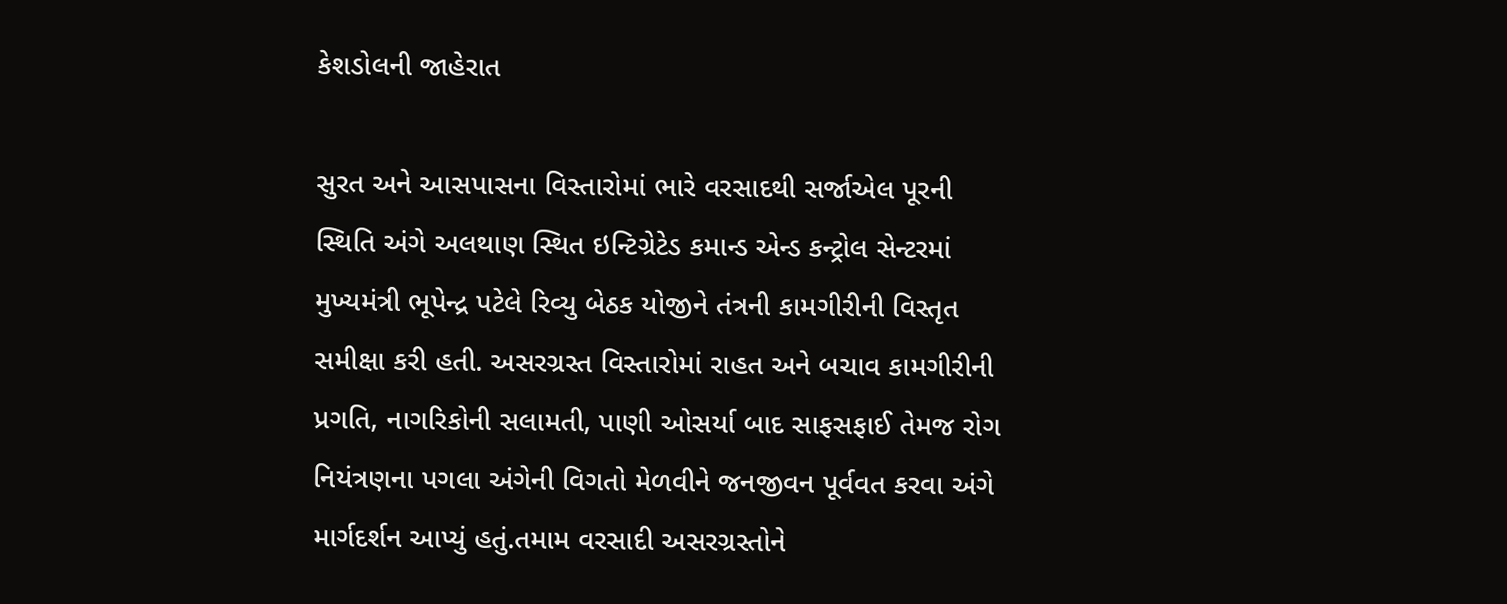કેશડોલની જાહેરાત

સુરત અને આસપાસના વિસ્તારોમાં ભારે વરસાદથી સર્જાએલ પૂરની સ્થિતિ અંગે અલથાણ સ્થિત ઇન્ટિગ્રેટેડ કમાન્ડ એન્ડ કન્ટ્રોલ સેન્ટરમાં મુખ્યમંત્રી ભૂપેન્દ્ર પટેલે રિવ્યુ બેઠક યોજીને તંત્રની કામગીરીની વિસ્તૃત સમીક્ષા કરી હતી. અસરગ્રસ્ત વિસ્તારોમાં રાહત અને બચાવ કામગીરીની પ્રગતિ, નાગરિકોની સલામતી, પાણી ઓસર્યા બાદ સાફસફાઈ તેમજ રોગ નિયંત્રણના પગલા અંગેની વિગતો મેળવીને જનજીવન પૂર્વવત કરવા અંગે માર્ગદર્શન આપ્યું હતું.તમામ વરસાદી અસરગ્રસ્તોને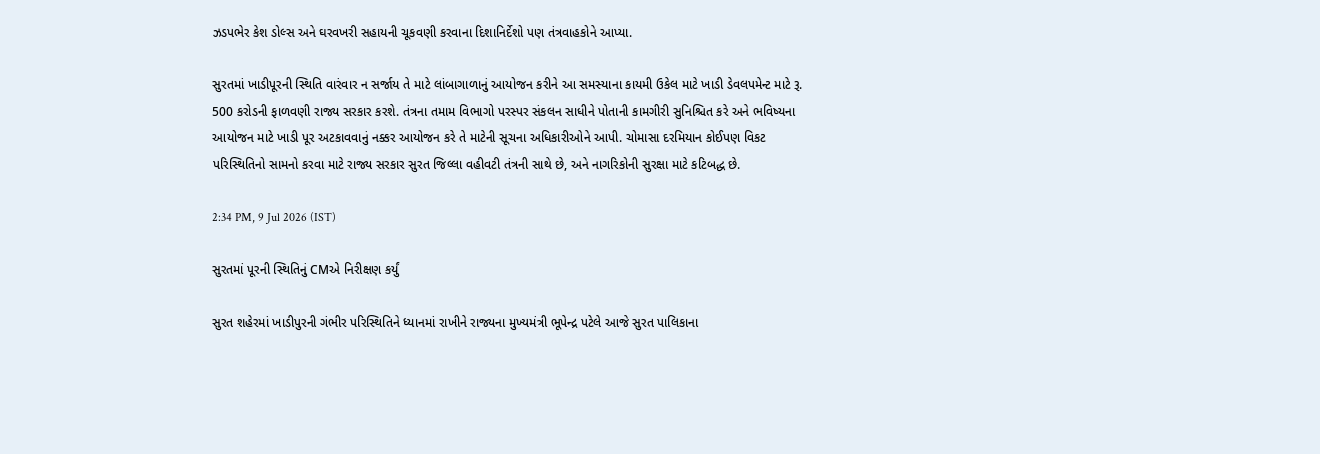ઝડપભેર કેશ ડોલ્સ અને ઘરવખરી સહાયની ચૂકવણી કરવાના દિશાનિર્દેશો પણ તંત્રવાહકોને આપ્યા.

સુરતમાં ખાડીપૂરની સ્થિતિ વારંવાર ન સર્જાય તે માટે લાંબાગાળાનું આયોજન કરીને આ સમસ્યાના કાયમી ઉકેલ માટે ખાડી ડેવલપમેન્ટ માટે રૂ. 500 કરોડની ફાળવણી રાજ્ય સરકાર કરશે. તંત્રના તમામ વિભાગો પરસ્પર સંકલન સાધીને પોતાની કામગીરી સુનિશ્ચિત કરે અને ભવિષ્યના આયોજન માટે ખાડી પૂર અટકાવવાનું નક્કર આયોજન કરે તે માટેની સૂચના અધિકારીઓને આપી. ચોમાસા દરમિયાન કોઈપણ વિકટ પરિસ્થિતિનો સામનો કરવા માટે રાજ્ય સરકાર સુરત જિલ્લા વહીવટી તંત્રની સાથે છે, અને નાગરિકોની સુરક્ષા માટે કટિબદ્ધ છે.

2:34 PM, 9 Jul 2026 (IST)

સુરતમાં પૂરની સ્થિતિનું CMએ નિરીક્ષણ કર્યું

સુરત શહેરમાં ખાડીપુરની ગંભીર પરિસ્થિતિને ધ્યાનમાં રાખીને રાજ્યના મુખ્યમંત્રી ભૂપેન્દ્ર પટેલે આજે સુરત પાલિકાના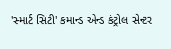'સ્માર્ટ સિટી' કમાન્ડ એન્ડ કંટ્રોલ સેન્ટર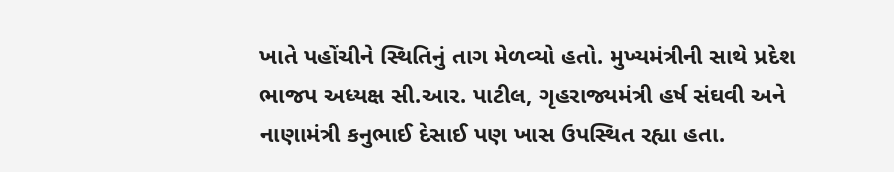ખાતે પહોંચીને સ્થિતિનું તાગ મેળવ્યો હતો. મુખ્યમંત્રીની સાથે પ્રદેશ ભાજપ અધ્યક્ષ સી.આર. પાટીલ, ગૃહરાજ્યમંત્રી હર્ષ સંઘવી અને નાણામંત્રી કનુભાઈ દેસાઈ પણ ખાસ ઉપસ્થિત રહ્યા હતા.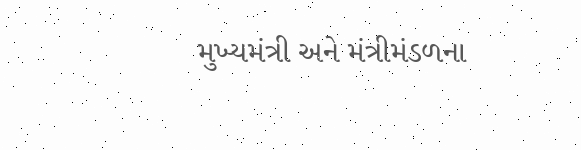મુખ્યમંત્રી અને મંત્રીમંડળના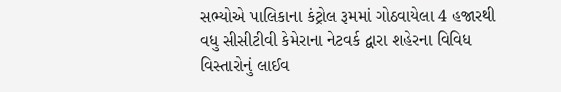સભ્યોએ પાલિકાના કંટ્રોલ રૂમમાં ગોઠવાયેલા 4 હજારથી વધુ સીસીટીવી કેમેરાના નેટવર્ક દ્વારા શહેરના વિવિધ વિસ્તારોનું લાઈવ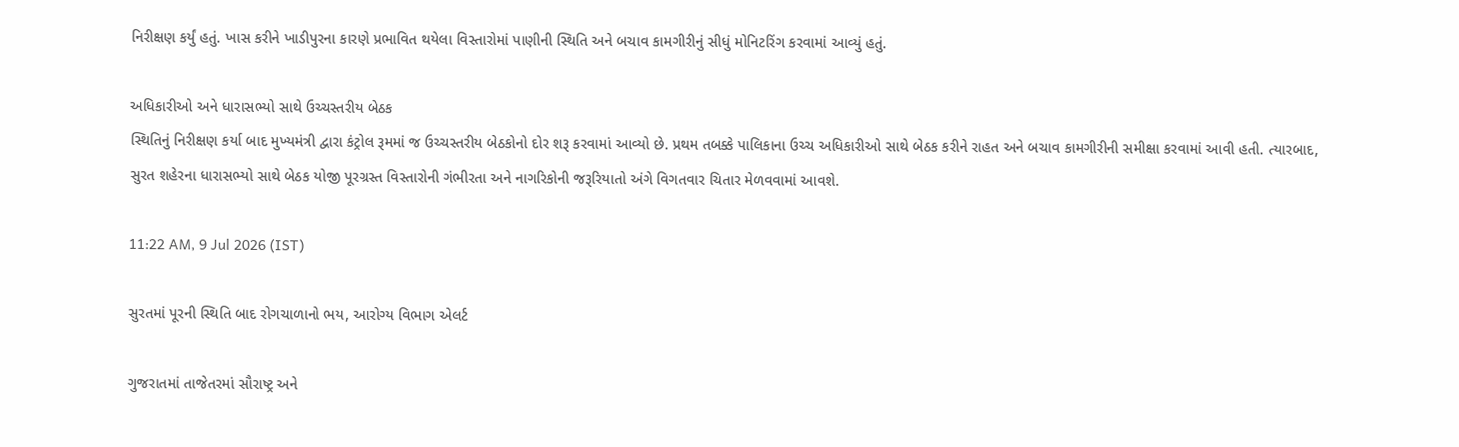નિરીક્ષણ કર્યું હતું. ખાસ કરીને ખાડીપુરના કારણે પ્રભાવિત થયેલા વિસ્તારોમાં પાણીની સ્થિતિ અને બચાવ કામગીરીનું સીધું મોનિટરિંગ કરવામાં આવ્યું હતું.

અધિકારીઓ અને ધારાસભ્યો સાથે ઉચ્ચસ્તરીય બેઠક
સ્થિતિનું નિરીક્ષણ કર્યા બાદ મુખ્યમંત્રી દ્વારા કંટ્રોલ રૂમમાં જ ઉચ્ચસ્તરીય બેઠકોનો દોર શરૂ કરવામાં આવ્યો છે. પ્રથમ તબક્કે પાલિકાના ઉચ્ચ અધિકારીઓ સાથે બેઠક કરીને રાહત અને બચાવ કામગીરીની સમીક્ષા કરવામાં આવી હતી. ત્યારબાદ, સુરત શહેરના ધારાસભ્યો સાથે બેઠક યોજી પૂરગ્રસ્ત વિસ્તારોની ગંભીરતા અને નાગરિકોની જરૂરિયાતો અંગે વિગતવાર ચિતાર મેળવવામાં આવશે.

11:22 AM, 9 Jul 2026 (IST)

સુરતમાં પૂરની સ્થિતિ બાદ રોગચાળાનો ભય, આરોગ્ય વિભાગ એલર્ટ

ગુજરાતમાં તાજેતરમાં સૌરાષ્ટ્ર અને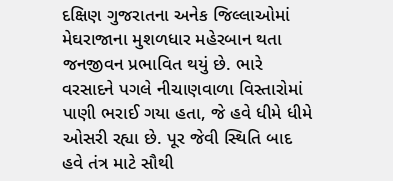દક્ષિણ ગુજરાતના અનેક જિલ્લાઓમાં મેઘરાજાના મુશળધાર મહેરબાન થતા જનજીવન પ્રભાવિત થયું છે. ભારે વરસાદને પગલે નીચાણવાળા વિસ્તારોમાં પાણી ભરાઈ ગયા હતા, જે હવે ધીમે ધીમે ઓસરી રહ્યા છે. પૂર જેવી સ્થિતિ બાદ હવે તંત્ર માટે સૌથી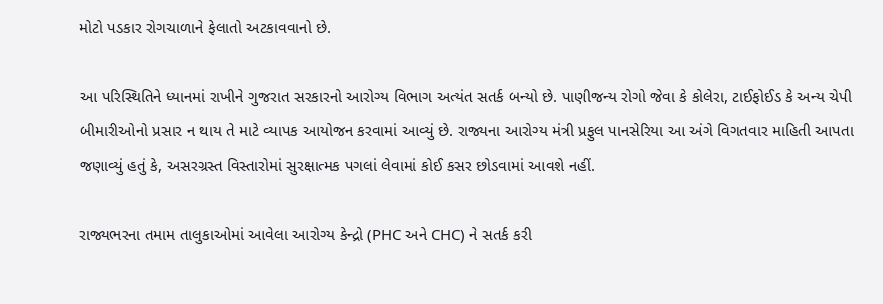મોટો પડકાર રોગચાળાને ફેલાતો અટકાવવાનો છે.

આ પરિસ્થિતિને ધ્યાનમાં રાખીને ગુજરાત સરકારનો આરોગ્ય વિભાગ અત્યંત સતર્ક બન્યો છે. પાણીજન્ય રોગો જેવા કે કોલેરા, ટાઈફોઈડ કે અન્ય ચેપી બીમારીઓનો પ્રસાર ન થાય તે માટે વ્યાપક આયોજન કરવામાં આવ્યું છે. રાજ્યના આરોગ્ય મંત્રી પ્રફુલ પાનસેરિયા આ અંગે વિગતવાર માહિતી આપતા જણાવ્યું હતું કે, અસરગ્રસ્ત વિસ્તારોમાં સુરક્ષાત્મક પગલાં લેવામાં કોઈ કસર છોડવામાં આવશે નહીં.

રાજ્યભરના તમામ તાલુકાઓમાં આવેલા આરોગ્ય કેન્દ્રો (PHC અને CHC) ને સતર્ક કરી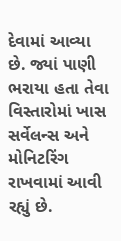દેવામાં આવ્યા છે. જ્યાં પાણી ભરાયા હતા તેવા વિસ્તારોમાં ખાસ સર્વેલન્સ અને મોનિટરિંગ રાખવામાં આવી રહ્યું છે.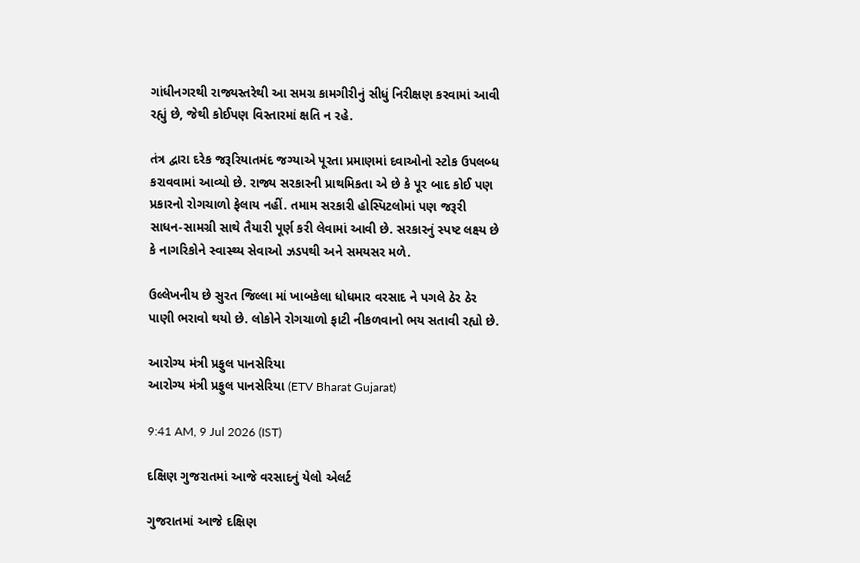ગાંધીનગરથી રાજ્યસ્તરેથી આ સમગ્ર કામગીરીનું સીધું નિરીક્ષણ કરવામાં આવી રહ્યું છે, જેથી કોઈપણ વિસ્તારમાં ક્ષતિ ન રહે.

તંત્ર દ્વારા દરેક જરૂરિયાતમંદ જગ્યાએ પૂરતા પ્રમાણમાં દવાઓનો સ્ટોક ઉપલબ્ધ કરાવવામાં આવ્યો છે. રાજ્ય સરકારની પ્રાથમિકતા એ છે કે પૂર બાદ કોઈ પણ પ્રકારનો રોગચાળો ફેલાય નહીં. તમામ સરકારી હોસ્પિટલોમાં પણ જરૂરી સાધન-સામગ્રી સાથે તૈયારી પૂર્ણ કરી લેવામાં આવી છે. સરકારનું સ્પષ્ટ લક્ષ્ય છે કે નાગરિકોને સ્વાસ્થ્ય સેવાઓ ઝડપથી અને સમયસર મળે.

ઉલ્લેખનીય છે સુરત જિલ્લા માં ખાબકેલા ધોધમાર વરસાદ ને પગલે ઠેર ઠેર પાણી ભરાવો થયો છે. લોકોને રોગચાળો ફાટી નીકળવાનો ભય સતાવી રહ્યો છે.

આરોગ્ય મંત્રી પ્રફુલ પાનસેરિયા
આરોગ્ય મંત્રી પ્રફુલ પાનસેરિયા (ETV Bharat Gujarat)

9:41 AM, 9 Jul 2026 (IST)

દક્ષિણ ગુજરાતમાં આજે વરસાદનું યેલો એલર્ટ

ગુજરાતમાં આજે દક્ષિણ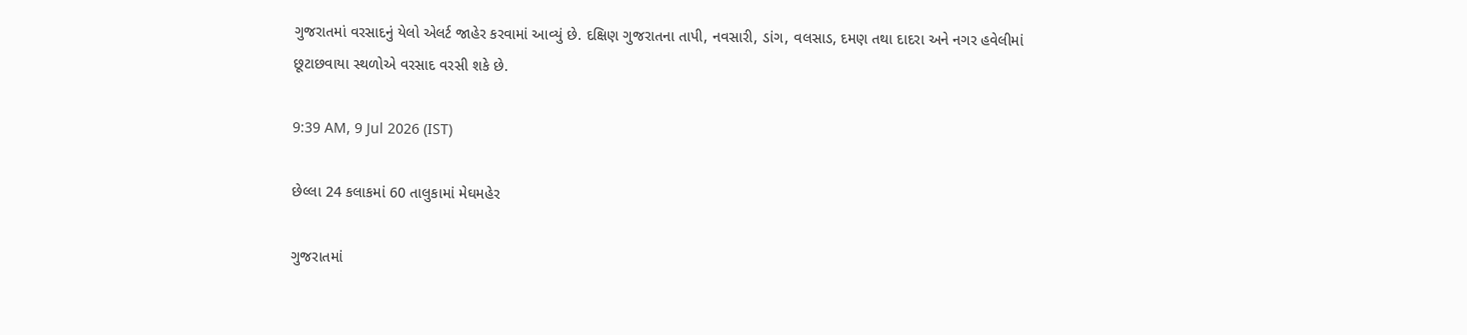ગુજરાતમાં વરસાદનું યેલો એલર્ટ જાહેર કરવામાં આવ્યું છે. દક્ષિણ ગુજરાતના તાપી, નવસારી, ડાંગ, વલસાડ, દમણ તથા દાદરા અને નગર હવેલીમાં છૂટાછવાયા સ્થળોએ વરસાદ વરસી શકે છે.

9:39 AM, 9 Jul 2026 (IST)

છેલ્લા 24 કલાકમાં 60 તાલુકામાં મેઘમહેર

ગુજરાતમાં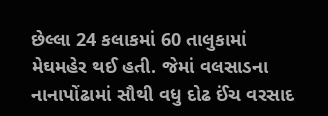છેલ્લા 24 કલાકમાં 60 તાલુકામાં મેઘમહેર થઈ હતી. જેમાં વલસાડના નાનાપોંઢામાં સૌથી વધુ દોઢ ઈંચ વરસાદ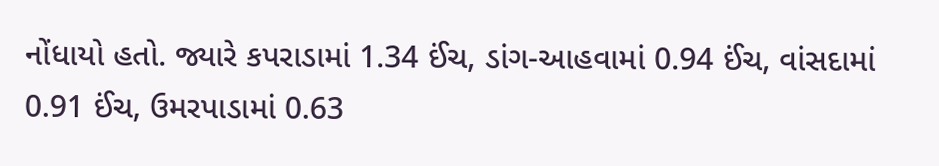નોંધાયો હતો. જ્યારે કપરાડામાં 1.34 ઈંચ, ડાંગ-આહવામાં 0.94 ઈંચ, વાંસદામાં 0.91 ઈંચ, ઉમરપાડામાં 0.63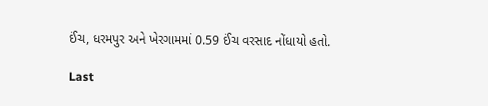ઈંચ, ધરમપુર અને ખેરગામમાં 0.59 ઈંચ વરસાદ નોંધાયો હતો.

Last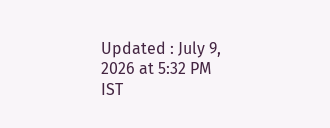Updated : July 9, 2026 at 5:32 PM IST